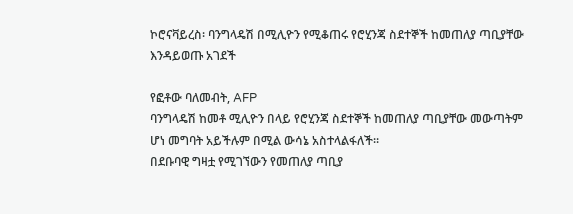ኮሮናቫይረስ፡ ባንግላዴሽ በሚሊዮን የሚቆጠሩ የሮሂንጃ ስደተኞች ከመጠለያ ጣቢያቸው እንዳይወጡ አገደች

የፎቶው ባለመብት, AFP
ባንግላዴሽ ከመቶ ሚሊዮን በላይ የሮሂንጃ ስደተኞች ከመጠለያ ጣቢያቸው መውጣትም ሆነ መግባት አይችሉም በሚል ውሳኔ አስተላልፋለች።
በደቡባዊ ግዛቷ የሚገኘውን የመጠለያ ጣቢያ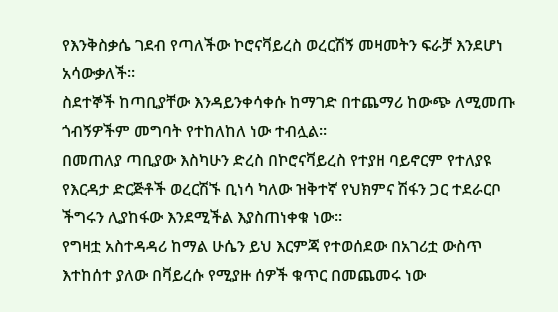የእንቅስቃሴ ገደብ የጣለችው ኮሮናቫይረስ ወረርሽኝ መዛመትን ፍራቻ እንደሆነ አሳውቃለች።
ስደተኞች ከጣቢያቸው እንዳይንቀሳቀሱ ከማገድ በተጨማሪ ከውጭ ለሚመጡ ጎብኝዎችም መግባት የተከለከለ ነው ተብሏል።
በመጠለያ ጣቢያው እስካሁን ድረስ በኮሮናቫይረስ የተያዘ ባይኖርም የተለያዩ የእርዳታ ድርጅቶች ወረርሽኙ ቢነሳ ካለው ዝቅተኛ የህክምና ሽፋን ጋር ተደራርቦ ችግሩን ሊያከፋው እንደሚችል እያስጠነቀቁ ነው።
የግዛቷ አስተዳዳሪ ከማል ሁሴን ይህ እርምጃ የተወሰደው በአገሪቷ ውስጥ እተከሰተ ያለው በቫይረሱ የሚያዙ ሰዎች ቁጥር በመጨመሩ ነው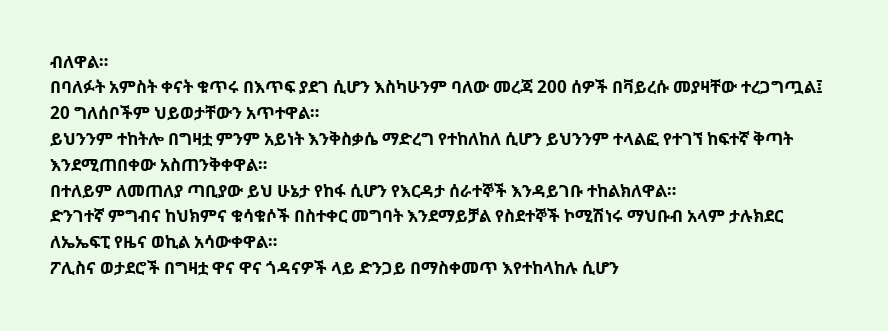ብለዋል።
በባለፉት አምስት ቀናት ቁጥሩ በእጥፍ ያደገ ሲሆን እስካሁንም ባለው መረጃ 200 ሰዎች በቫይረሱ መያዛቸው ተረጋግጧል፤ 20 ግለሰቦችም ህይወታቸውን አጥተዋል።
ይህንንም ተከትሎ በግዛቷ ምንም አይነት እንቅስቃሴ ማድረግ የተከለከለ ሲሆን ይህንንም ተላልፎ የተገኘ ከፍተኛ ቅጣት እንደሚጠበቀው አስጠንቅቀዋል።
በተለይም ለመጠለያ ጣቢያው ይህ ሁኔታ የከፋ ሲሆን የእርዳታ ሰራተኞች እንዳይገቡ ተከልክለዋል።
ድንገተኛ ምግብና ከህክምና ቁሳቁሶች በስተቀር መግባት እንደማይቻል የስደተኞች ኮሚሽነሩ ማህቡብ አላም ታሉክደር ለኤኤፍፒ የዜና ወኪል አሳውቀዋል።
ፖሊስና ወታደሮች በግዛቷ ዋና ዋና ጎዳናዎች ላይ ድንጋይ በማስቀመጥ እየተከላከሉ ሲሆን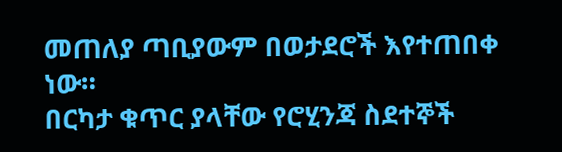መጠለያ ጣቢያውም በወታደሮች እየተጠበቀ ነው።
በርካታ ቁጥር ያላቸው የሮሂንጃ ስደተኞች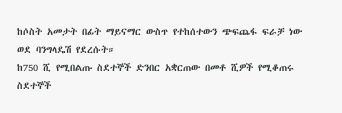ከሶስት አመታት በፊት ማይናማር ውስጥ የተከሰተውን ጭፍጨፋ ፍራቻ ነው ወደ ባንግላዴሽ የደረሱት።
ከ750 ሺ የሚበልጡ ስደተኞች ድንበር አቋርጠው በመቶ ሺዎች የሚቆጠሩ ስደተኞች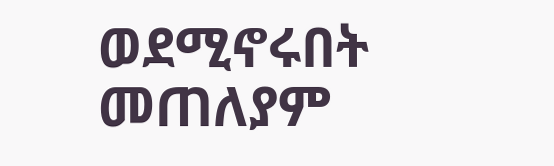ወደሚኖሩበት መጠለያም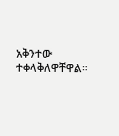አቅንተው ተቀላቅለዋቸዋል።